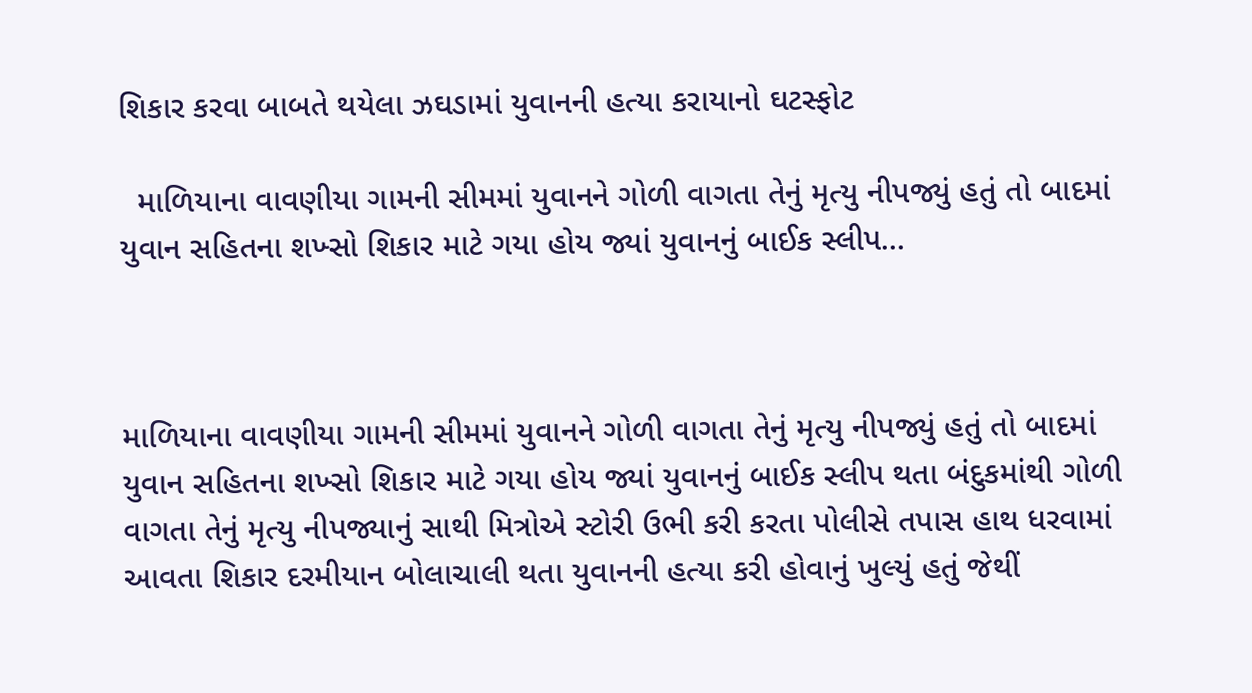શિકાર કરવા બાબતે થયેલા ઝઘડામાં યુવાનની હત્યા કરાયાનો ઘટસ્ફોટ

  માળિયાના વાવણીયા ગામની સીમમાં યુવાનને ગોળી વાગતા તેનું મૃત્યુ નીપજ્યું હતું તો બાદમાં યુવાન સહિતના શખ્સો શિકાર માટે ગયા હોય જ્યાં યુવાનનું બાઈક સ્લીપ…



માળિયાના વાવણીયા ગામની સીમમાં યુવાનને ગોળી વાગતા તેનું મૃત્યુ નીપજ્યું હતું તો બાદમાં યુવાન સહિતના શખ્સો શિકાર માટે ગયા હોય જ્યાં યુવાનનું બાઈક સ્લીપ થતા બંદુકમાંથી ગોળી વાગતા તેનું મૃત્યુ નીપજ્યાનું સાથી મિત્રોએ સ્ટોરી ઉભી કરી કરતા પોલીસે તપાસ હાથ ધરવામાં આવતા શિકાર દરમીયાન બોલાચાલી થતા યુવાનની હત્યા કરી હોવાનું ખુલ્યું હતું જેથીં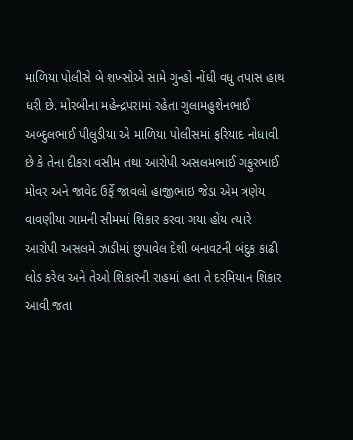માળિયા પોલીસે બે શખ્સોએ સામે ગુન્હો નોંધી વધુ તપાસ હાથ ધરી છે. મોરબીના મહેન્દ્રપરામાં રહેતા ગુલામહુશેનભાઈ અબ્દુલભાઈ પીલુડીયા એ માળિયા પોલીસમાં ફરિયાદ નોધાવી છે કે તેના દીકરા વસીમ તથા આરોપી અસલમભાઈ ગફુરભાઈ મોવર અને જાવેદ ઉર્ફે જાવલો હાજીભાઇ જેડા એમ ત્રણેય વાવણીયા ગામની સીમમાં શિકાર કરવા ગયા હોય ત્યારે આરોપી અસલમે ઝાડીમાં છુપાવેલ દેશી બનાવટની બંદુક કાઢી લોડ કરેલ અને તેઓ શિકારની રાહમાં હતા તે દરમિયાન શિકાર આવી જતા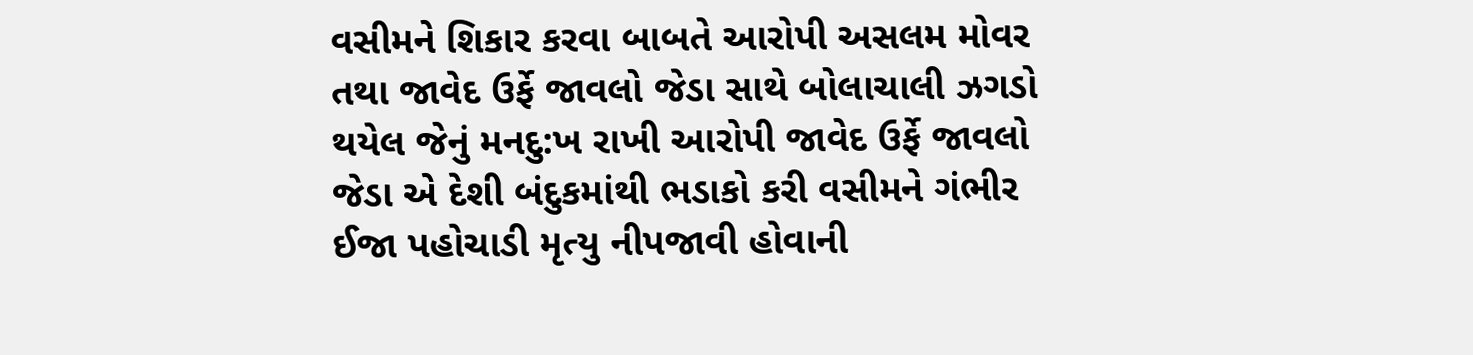વસીમને શિકાર કરવા બાબતે આરોપી અસલમ મોવર તથા જાવેદ ઉર્ફે જાવલો જેડા સાથે બોલાચાલી ઝગડો થયેલ જેનું મનદુ:ખ રાખી આરોપી જાવેદ ઉર્ફે જાવલો જેડા એ દેશી બંદુકમાંથી ભડાકો કરી વસીમને ગંભીર ઈજા પહોચાડી મૃત્યુ નીપજાવી હોવાની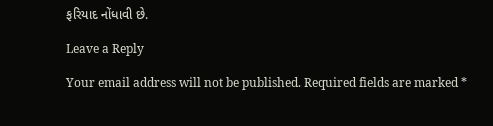ફરિયાદ નોંધાવી છે.

Leave a Reply

Your email address will not be published. Required fields are marked *